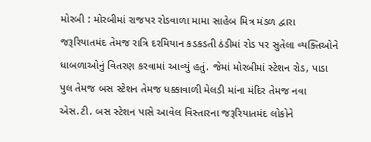મોરબી : મોરબીમાં રાજપર રોડવાળા મામા સાહેબ મિત્ર મંડળ દ્વારા જરૂરિયાતમંદ તેમજ રાત્રિ દરમિયાન કડકડતી ઠંડીમાં રોડ પર સુતેલા વ્યક્તિઓને ધાબળાઓનું વિતરણ કરવામાં આવ્યું હતું. જેમાં મોરબીમાં સ્ટેશન રોડ, પાડા પુલ તેમજ બસ સ્ટેશન તેમજ ધક્કાવાળી મેલડી માંના મંદિર તેમજ નવા એસ.ટી. બસ સ્ટેશન પાસે આવેલ વિસ્તારના જરૂરિયાતમંદ લોકોને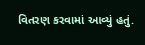વિતરણ કરવામાં આવ્યું હતું.